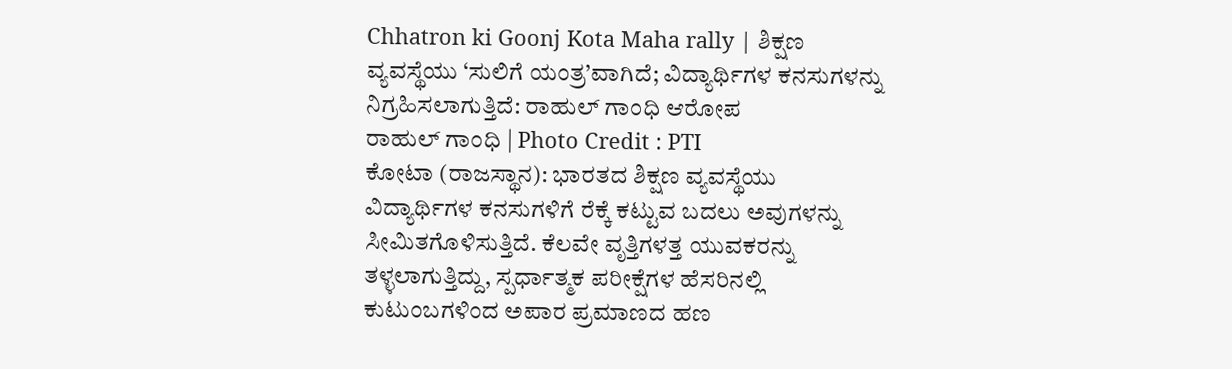Chhatron ki Goonj Kota Maha rally | ಶಿಕ್ಷಣ ವ್ಯವಸ್ಥೆಯು ‘ಸುಲಿಗೆ ಯಂತ್ರ’ವಾಗಿದೆ; ವಿದ್ಯಾರ್ಥಿಗಳ ಕನಸುಗಳನ್ನು ನಿಗ್ರಹಿಸಲಾಗುತ್ತಿದೆ: ರಾಹುಲ್ ಗಾಂಧಿ ಆರೋಪ
ರಾಹುಲ್ ಗಾಂಧಿ | Photo Credit : PTI
ಕೋಟಾ (ರಾಜಸ್ಥಾನ): ಭಾರತದ ಶಿಕ್ಷಣ ವ್ಯವಸ್ಥೆಯು ವಿದ್ಯಾರ್ಥಿಗಳ ಕನಸುಗಳಿಗೆ ರೆಕ್ಕೆ ಕಟ್ಟುವ ಬದಲು ಅವುಗಳನ್ನು ಸೀಮಿತಗೊಳಿಸುತ್ತಿದೆ. ಕೆಲವೇ ವೃತ್ತಿಗಳತ್ತ ಯುವಕರನ್ನು ತಳ್ಳಲಾಗುತ್ತಿದ್ದು, ಸ್ಪರ್ಧಾತ್ಮಕ ಪರೀಕ್ಷೆಗಳ ಹೆಸರಿನಲ್ಲಿ ಕುಟುಂಬಗಳಿಂದ ಅಪಾರ ಪ್ರಮಾಣದ ಹಣ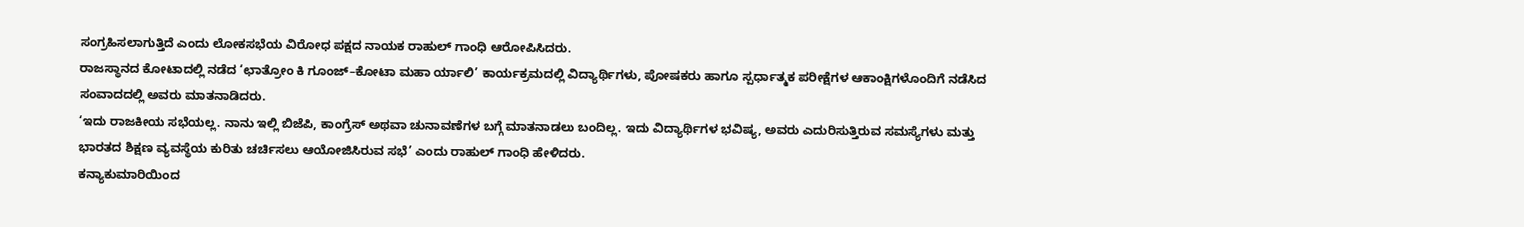ಸಂಗ್ರಹಿಸಲಾಗುತ್ತಿದೆ ಎಂದು ಲೋಕಸಭೆಯ ವಿರೋಧ ಪಕ್ಷದ ನಾಯಕ ರಾಹುಲ್ ಗಾಂಧಿ ಆರೋಪಿಸಿದರು.
ರಾಜಸ್ಥಾನದ ಕೋಟಾದಲ್ಲಿ ನಡೆದ ‘ಛಾತ್ರೋಂ ಕಿ ಗೂಂಜ್–ಕೋಟಾ ಮಹಾ ರ್ಯಾಲಿ’ ಕಾರ್ಯಕ್ರಮದಲ್ಲಿ ವಿದ್ಯಾರ್ಥಿಗಳು, ಪೋಷಕರು ಹಾಗೂ ಸ್ಪರ್ಧಾತ್ಮಕ ಪರೀಕ್ಷೆಗಳ ಆಕಾಂಕ್ಷಿಗಳೊಂದಿಗೆ ನಡೆಸಿದ ಸಂವಾದದಲ್ಲಿ ಅವರು ಮಾತನಾಡಿದರು.
‘ಇದು ರಾಜಕೀಯ ಸಭೆಯಲ್ಲ. ನಾನು ಇಲ್ಲಿ ಬಿಜೆಪಿ, ಕಾಂಗ್ರೆಸ್ ಅಥವಾ ಚುನಾವಣೆಗಳ ಬಗ್ಗೆ ಮಾತನಾಡಲು ಬಂದಿಲ್ಲ. ಇದು ವಿದ್ಯಾರ್ಥಿಗಳ ಭವಿಷ್ಯ, ಅವರು ಎದುರಿಸುತ್ತಿರುವ ಸಮಸ್ಯೆಗಳು ಮತ್ತು ಭಾರತದ ಶಿಕ್ಷಣ ವ್ಯವಸ್ಥೆಯ ಕುರಿತು ಚರ್ಚಿಸಲು ಆಯೋಜಿಸಿರುವ ಸಭೆ’ ಎಂದು ರಾಹುಲ್ ಗಾಂಧಿ ಹೇಳಿದರು.
ಕನ್ಯಾಕುಮಾರಿಯಿಂದ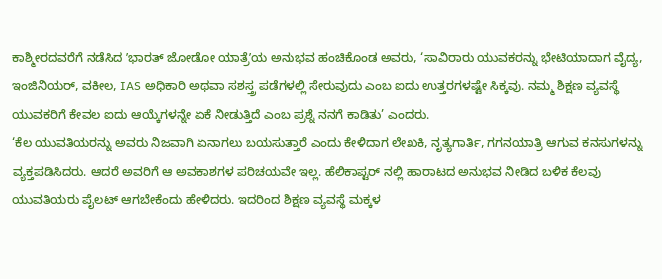ಕಾಶ್ಮೀರದವರೆಗೆ ನಡೆಸಿದ ʼಭಾರತ್ ಜೋಡೋ ಯಾತ್ರೆʼಯ ಅನುಭವ ಹಂಚಿಕೊಂಡ ಅವರು, ‘ಸಾವಿರಾರು ಯುವಕರನ್ನು ಭೇಟಿಯಾದಾಗ ವೈದ್ಯ, ಇಂಜಿನಿಯರ್, ವಕೀಲ, IAS ಅಧಿಕಾರಿ ಅಥವಾ ಸಶಸ್ತ್ರ ಪಡೆಗಳಲ್ಲಿ ಸೇರುವುದು ಎಂಬ ಐದು ಉತ್ತರಗಳಷ್ಟೇ ಸಿಕ್ಕವು. ನಮ್ಮ ಶಿಕ್ಷಣ ವ್ಯವಸ್ಥೆ ಯುವಕರಿಗೆ ಕೇವಲ ಐದು ಆಯ್ಕೆಗಳನ್ನೇ ಏಕೆ ನೀಡುತ್ತಿದೆ ಎಂಬ ಪ್ರಶ್ನೆ ನನಗೆ ಕಾಡಿತು’ ಎಂದರು.
‘ಕೆಲ ಯುವತಿಯರನ್ನು ಅವರು ನಿಜವಾಗಿ ಏನಾಗಲು ಬಯಸುತ್ತಾರೆ ಎಂದು ಕೇಳಿದಾಗ ಲೇಖಕಿ, ನೃತ್ಯಗಾರ್ತಿ, ಗಗನಯಾತ್ರಿ ಆಗುವ ಕನಸುಗಳನ್ನು ವ್ಯಕ್ತಪಡಿಸಿದರು. ಆದರೆ ಅವರಿಗೆ ಆ ಅವಕಾಶಗಳ ಪರಿಚಯವೇ ಇಲ್ಲ. ಹೆಲಿಕಾಪ್ಟರ್ ನಲ್ಲಿ ಹಾರಾಟದ ಅನುಭವ ನೀಡಿದ ಬಳಿಕ ಕೆಲವು ಯುವತಿಯರು ಪೈಲಟ್ ಆಗಬೇಕೆಂದು ಹೇಳಿದರು. ಇದರಿಂದ ಶಿಕ್ಷಣ ವ್ಯವಸ್ಥೆ ಮಕ್ಕಳ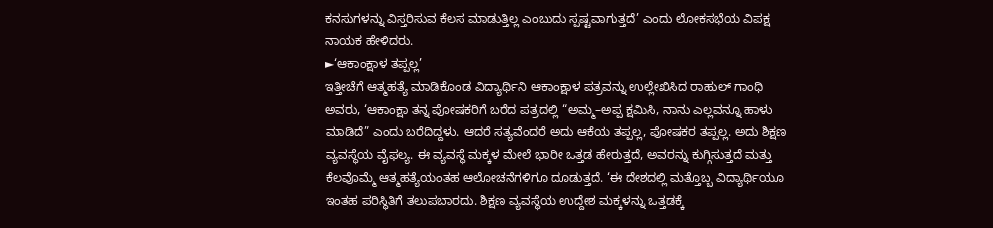ಕನಸುಗಳನ್ನು ವಿಸ್ತರಿಸುವ ಕೆಲಸ ಮಾಡುತ್ತಿಲ್ಲ ಎಂಬುದು ಸ್ಪಷ್ಟವಾಗುತ್ತದೆ’ ಎಂದು ಲೋಕಸಭೆಯ ವಿಪಕ್ಷ ನಾಯಕ ಹೇಳಿದರು.
►‘ಆಕಾಂಕ್ಷಾಳ ತಪ್ಪಲ್ಲ’
ಇತ್ತೀಚೆಗೆ ಆತ್ಮಹತ್ಯೆ ಮಾಡಿಕೊಂಡ ವಿದ್ಯಾರ್ಥಿನಿ ಆಕಾಂಕ್ಷಾಳ ಪತ್ರವನ್ನು ಉಲ್ಲೇಖಿಸಿದ ರಾಹುಲ್ ಗಾಂಧಿ ಅವರು, ‘ಆಕಾಂಕ್ಷಾ ತನ್ನ ಪೋಷಕರಿಗೆ ಬರೆದ ಪತ್ರದಲ್ಲಿ “ಅಮ್ಮ–ಅಪ್ಪ ಕ್ಷಮಿಸಿ, ನಾನು ಎಲ್ಲವನ್ನೂ ಹಾಳು ಮಾಡಿದೆ” ಎಂದು ಬರೆದಿದ್ದಳು. ಆದರೆ ಸತ್ಯವೆಂದರೆ ಅದು ಆಕೆಯ ತಪ್ಪಲ್ಲ, ಪೋಷಕರ ತಪ್ಪಲ್ಲ. ಅದು ಶಿಕ್ಷಣ ವ್ಯವಸ್ಥೆಯ ವೈಫಲ್ಯ. ಈ ವ್ಯವಸ್ಥೆ ಮಕ್ಕಳ ಮೇಲೆ ಭಾರೀ ಒತ್ತಡ ಹೇರುತ್ತದೆ, ಅವರನ್ನು ಕುಗ್ಗಿಸುತ್ತದೆ ಮತ್ತು ಕೆಲವೊಮ್ಮೆ ಆತ್ಮಹತ್ಯೆಯಂತಹ ಆಲೋಚನೆಗಳಿಗೂ ದೂಡುತ್ತದೆ. ‘ಈ ದೇಶದಲ್ಲಿ ಮತ್ತೊಬ್ಬ ವಿದ್ಯಾರ್ಥಿಯೂ ಇಂತಹ ಪರಿಸ್ಥಿತಿಗೆ ತಲುಪಬಾರದು. ಶಿಕ್ಷಣ ವ್ಯವಸ್ಥೆಯ ಉದ್ದೇಶ ಮಕ್ಕಳನ್ನು ಒತ್ತಡಕ್ಕೆ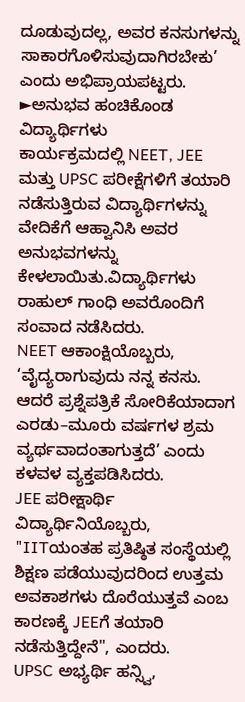ದೂಡುವುದಲ್ಲ, ಅವರ ಕನಸುಗಳನ್ನು ಸಾಕಾರಗೊಳಿಸುವುದಾಗಿರಬೇಕು’ ಎಂದು ಅಭಿಪ್ರಾಯಪಟ್ಟರು.
►ಅನುಭವ ಹಂಚಿಕೊಂಡ ವಿದ್ಯಾರ್ಥಿಗಳು
ಕಾರ್ಯಕ್ರಮದಲ್ಲಿ NEET, JEE ಮತ್ತು UPSC ಪರೀಕ್ಷೆಗಳಿಗೆ ತಯಾರಿ ನಡೆಸುತ್ತಿರುವ ವಿದ್ಯಾರ್ಥಿಗಳನ್ನು ವೇದಿಕೆಗೆ ಆಹ್ವಾನಿಸಿ ಅವರ ಅನುಭವಗಳನ್ನು ಕೇಳಲಾಯಿತು.ವಿದ್ಯಾರ್ಥಿಗಳು ರಾಹುಲ್ ಗಾಂಧಿ ಅವರೊಂದಿಗೆ ಸಂವಾದ ನಡೆಸಿದರು.
NEET ಆಕಾಂಕ್ಷಿಯೊಬ್ಬರು, ‘ವೈದ್ಯರಾಗುವುದು ನನ್ನ ಕನಸು. ಆದರೆ ಪ್ರಶ್ನೆಪತ್ರಿಕೆ ಸೋರಿಕೆಯಾದಾಗ ಎರಡು–ಮೂರು ವರ್ಷಗಳ ಶ್ರಮ ವ್ಯರ್ಥವಾದಂತಾಗುತ್ತದೆ’ ಎಂದು ಕಳವಳ ವ್ಯಕ್ತಪಡಿಸಿದರು.
JEE ಪರೀಕ್ಷಾರ್ಥಿ ವಿದ್ಯಾರ್ಥಿನಿಯೊಬ್ಬರು, "IITಯಂತಹ ಪ್ರತಿಷ್ಠಿತ ಸಂಸ್ಥೆಯಲ್ಲಿ ಶಿಕ್ಷಣ ಪಡೆಯುವುದರಿಂದ ಉತ್ತಮ ಅವಕಾಶಗಳು ದೊರೆಯುತ್ತವೆ ಎಂಬ ಕಾರಣಕ್ಕೆ JEEಗೆ ತಯಾರಿ ನಡೆಸುತ್ತಿದ್ದೇನೆ", ಎಂದರು.
UPSC ಅಭ್ಯರ್ಥಿ ಹನ್ಸ್ವಿ,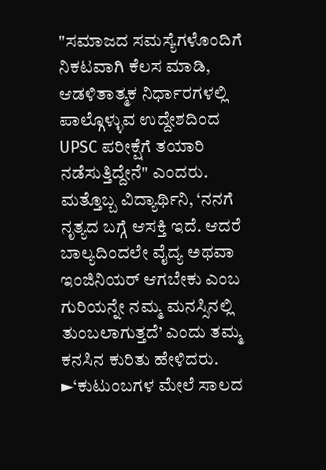"ಸಮಾಜದ ಸಮಸ್ಯೆಗಳೊಂದಿಗೆ ನಿಕಟವಾಗಿ ಕೆಲಸ ಮಾಡಿ, ಆಡಳಿತಾತ್ಮಕ ನಿರ್ಧಾರಗಳಲ್ಲಿ ಪಾಲ್ಗೊಳ್ಳುವ ಉದ್ದೇಶದಿಂದ UPSC ಪರೀಕ್ಷೆಗೆ ತಯಾರಿ ನಡೆಸುತ್ತಿದ್ದೇನೆ" ಎಂದರು.
ಮತ್ತೊಬ್ಬ ವಿದ್ಯಾರ್ಥಿನಿ, ‘ನನಗೆ ನೃತ್ಯದ ಬಗ್ಗೆ ಆಸಕ್ತಿ ಇದೆ. ಆದರೆ ಬಾಲ್ಯದಿಂದಲೇ ವೈದ್ಯ ಅಥವಾ ಇಂಜಿನಿಯರ್ ಆಗಬೇಕು ಎಂಬ ಗುರಿಯನ್ನೇ ನಮ್ಮ ಮನಸ್ಸಿನಲ್ಲಿ ತುಂಬಲಾಗುತ್ತದೆ’ ಎಂದು ತಮ್ಮ ಕನಸಿನ ಕುರಿತು ಹೇಳಿದರು.
►‘ಕುಟುಂಬಗಳ ಮೇಲೆ ಸಾಲದ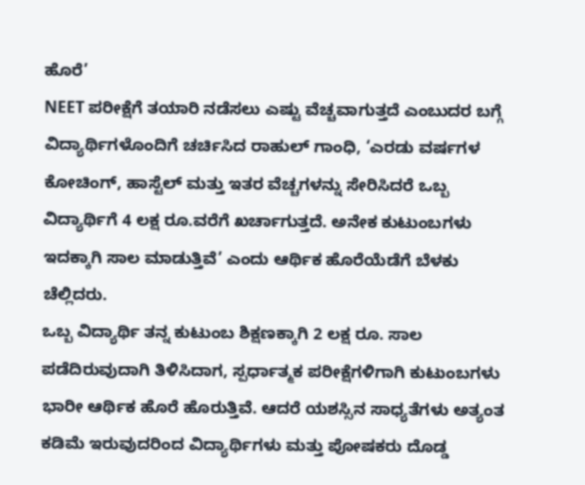ಹೊರೆ’
NEET ಪರೀಕ್ಷೆಗೆ ತಯಾರಿ ನಡೆಸಲು ಎಷ್ಟು ವೆಚ್ಚವಾಗುತ್ತದೆ ಎಂಬುದರ ಬಗ್ಗೆ ವಿದ್ಯಾರ್ಥಿಗಳೊಂದಿಗೆ ಚರ್ಚಿಸಿದ ರಾಹುಲ್ ಗಾಂಧಿ, ‘ಎರಡು ವರ್ಷಗಳ ಕೋಚಿಂಗ್, ಹಾಸ್ಟೆಲ್ ಮತ್ತು ಇತರ ವೆಚ್ಚಗಳನ್ನು ಸೇರಿಸಿದರೆ ಒಬ್ಬ ವಿದ್ಯಾರ್ಥಿಗೆ 4 ಲಕ್ಷ ರೂ.ವರೆಗೆ ಖರ್ಚಾಗುತ್ತದೆ. ಅನೇಕ ಕುಟುಂಬಗಳು ಇದಕ್ಕಾಗಿ ಸಾಲ ಮಾಡುತ್ತಿವೆ’ ಎಂದು ಆರ್ಥಿಕ ಹೊರೆಯೆಡೆಗೆ ಬೆಳಕು ಚೆಲ್ಲಿದರು.
ಒಬ್ಬ ವಿದ್ಯಾರ್ಥಿ ತನ್ನ ಕುಟುಂಬ ಶಿಕ್ಷಣಕ್ಕಾಗಿ 2 ಲಕ್ಷ ರೂ. ಸಾಲ ಪಡೆದಿರುವುದಾಗಿ ತಿಳಿಸಿದಾಗ, ಸ್ಪರ್ಧಾತ್ಮಕ ಪರೀಕ್ಷೆಗಳಿಗಾಗಿ ಕುಟುಂಬಗಳು ಭಾರೀ ಆರ್ಥಿಕ ಹೊರೆ ಹೊರುತ್ತಿವೆ. ಆದರೆ ಯಶಸ್ಸಿನ ಸಾಧ್ಯತೆಗಳು ಅತ್ಯಂತ ಕಡಿಮೆ ಇರುವುದರಿಂದ ವಿದ್ಯಾರ್ಥಿಗಳು ಮತ್ತು ಪೋಷಕರು ದೊಡ್ಡ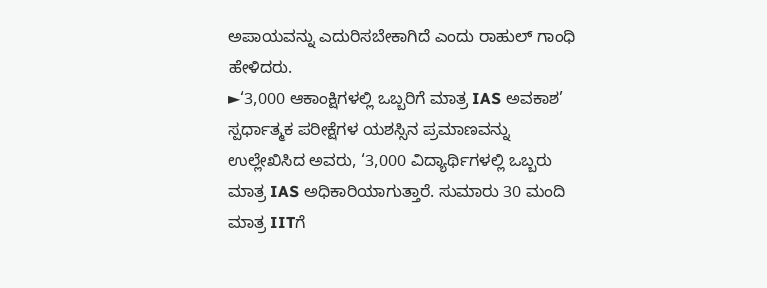ಅಪಾಯವನ್ನು ಎದುರಿಸಬೇಕಾಗಿದೆ ಎಂದು ರಾಹುಲ್ ಗಾಂಧಿ ಹೇಳಿದರು.
►‘3,000 ಆಕಾಂಕ್ಷಿಗಳಲ್ಲಿ ಒಬ್ಬರಿಗೆ ಮಾತ್ರ IAS ಅವಕಾಶ’
ಸ್ಪರ್ಧಾತ್ಮಕ ಪರೀಕ್ಷೆಗಳ ಯಶಸ್ಸಿನ ಪ್ರಮಾಣವನ್ನು ಉಲ್ಲೇಖಿಸಿದ ಅವರು, ‘3,000 ವಿದ್ಯಾರ್ಥಿಗಳಲ್ಲಿ ಒಬ್ಬರು ಮಾತ್ರ IAS ಅಧಿಕಾರಿಯಾಗುತ್ತಾರೆ. ಸುಮಾರು 30 ಮಂದಿ ಮಾತ್ರ IITಗೆ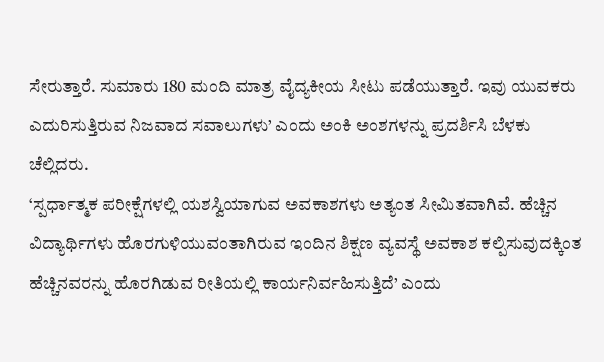ಸೇರುತ್ತಾರೆ. ಸುಮಾರು 180 ಮಂದಿ ಮಾತ್ರ ವೈದ್ಯಕೀಯ ಸೀಟು ಪಡೆಯುತ್ತಾರೆ. ಇವು ಯುವಕರು ಎದುರಿಸುತ್ತಿರುವ ನಿಜವಾದ ಸವಾಲುಗಳು’ ಎಂದು ಅಂಕಿ ಅಂಶಗಳನ್ನು ಪ್ರದರ್ಶಿಸಿ ಬೆಳಕು ಚೆಲ್ಲಿದರು.
‘ಸ್ಪರ್ಧಾತ್ಮಕ ಪರೀಕ್ಷೆಗಳಲ್ಲಿ ಯಶಸ್ವಿಯಾಗುವ ಅವಕಾಶಗಳು ಅತ್ಯಂತ ಸೀಮಿತವಾಗಿವೆ. ಹೆಚ್ಚಿನ ವಿದ್ಯಾರ್ಥಿಗಳು ಹೊರಗುಳಿಯುವಂತಾಗಿರುವ ಇಂದಿನ ಶಿಕ್ಷಣ ವ್ಯವಸ್ಥೆ ಅವಕಾಶ ಕಲ್ಪಿಸುವುದಕ್ಕಿಂತ ಹೆಚ್ಚಿನವರನ್ನು ಹೊರಗಿಡುವ ರೀತಿಯಲ್ಲಿ ಕಾರ್ಯನಿರ್ವಹಿಸುತ್ತಿದೆ’ ಎಂದು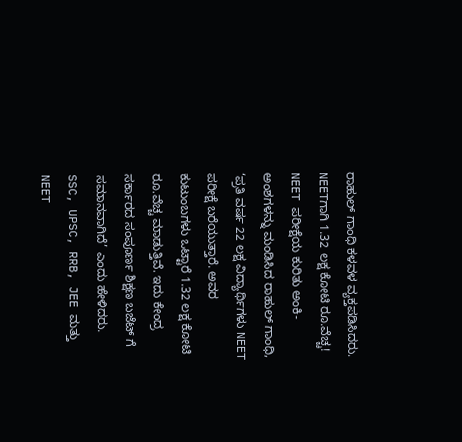ರಾಹುಲ್ ಗಾಂಧಿ ಕಳವಳ ವ್ಯಕ್ತಪಡಿಸಿದರು.
NEETಗಾಗಿ 1.32 ಲಕ್ಷ ಕೋಟಿ ರೂ.ವೆಚ್ಚ!
NEET ಪರೀಕ್ಷೆಯ ಕುರಿತು ಅಂಕಿ-ಅಂಶಗಳನ್ನು ಮಂಡಿಸಿದ ರಾಹುಲ್ ಗಾಂಧಿ, ‘ಪ್ರತಿ ವರ್ಷ 22 ಲಕ್ಷ ವಿದ್ಯಾರ್ಥಿಗಳು NEET ಪರೀಕ್ಷೆ ಬರೆಯುತ್ತಾರೆ. ಅವರ ಕುಟುಂಬಗಳು ಒಟ್ಟಾರೆ 1.32 ಲಕ್ಷ ಕೋಟಿ ರೂ.ವೆಚ್ಚ ಮಾಡುತ್ತಿವೆ. ಇದು ಕೇಂದ್ರ ಸರ್ಕಾರದ ಸಂಪೂರ್ಣ ಶಿಕ್ಷಣ ಬಜೆಟ್ ಗೆ ಸಮಾನವಾಗಿದೆ’ ಎಂದು ಹೇಳಿದರು.
SSC, UPSC, RRB, JEE ಮತ್ತು NEET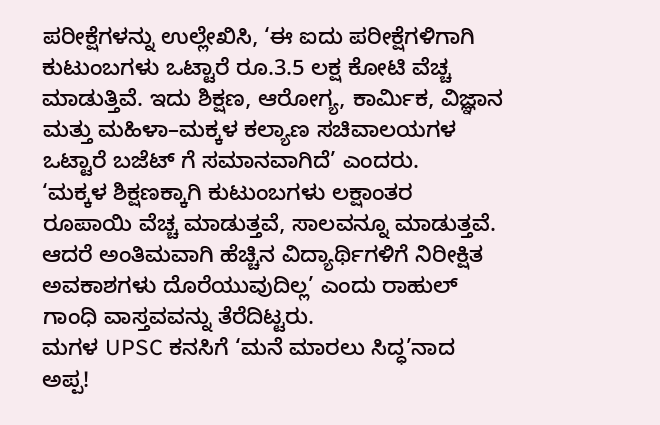ಪರೀಕ್ಷೆಗಳನ್ನು ಉಲ್ಲೇಖಿಸಿ, ‘ಈ ಐದು ಪರೀಕ್ಷೆಗಳಿಗಾಗಿ ಕುಟುಂಬಗಳು ಒಟ್ಟಾರೆ ರೂ.3.5 ಲಕ್ಷ ಕೋಟಿ ವೆಚ್ಚ ಮಾಡುತ್ತಿವೆ. ಇದು ಶಿಕ್ಷಣ, ಆರೋಗ್ಯ, ಕಾರ್ಮಿಕ, ವಿಜ್ಞಾನ ಮತ್ತು ಮಹಿಳಾ–ಮಕ್ಕಳ ಕಲ್ಯಾಣ ಸಚಿವಾಲಯಗಳ ಒಟ್ಟಾರೆ ಬಜೆಟ್ ಗೆ ಸಮಾನವಾಗಿದೆ’ ಎಂದರು.
‘ಮಕ್ಕಳ ಶಿಕ್ಷಣಕ್ಕಾಗಿ ಕುಟುಂಬಗಳು ಲಕ್ಷಾಂತರ ರೂಪಾಯಿ ವೆಚ್ಚ ಮಾಡುತ್ತವೆ, ಸಾಲವನ್ನೂ ಮಾಡುತ್ತವೆ. ಆದರೆ ಅಂತಿಮವಾಗಿ ಹೆಚ್ಚಿನ ವಿದ್ಯಾರ್ಥಿಗಳಿಗೆ ನಿರೀಕ್ಷಿತ ಅವಕಾಶಗಳು ದೊರೆಯುವುದಿಲ್ಲ’ ಎಂದು ರಾಹುಲ್ ಗಾಂಧಿ ವಾಸ್ತವವನ್ನು ತೆರೆದಿಟ್ಟರು.
ಮಗಳ UPSC ಕನಸಿಗೆ ‘ಮನೆ ಮಾರಲು ಸಿದ್ಧ’ನಾದ ಅಪ್ಪ!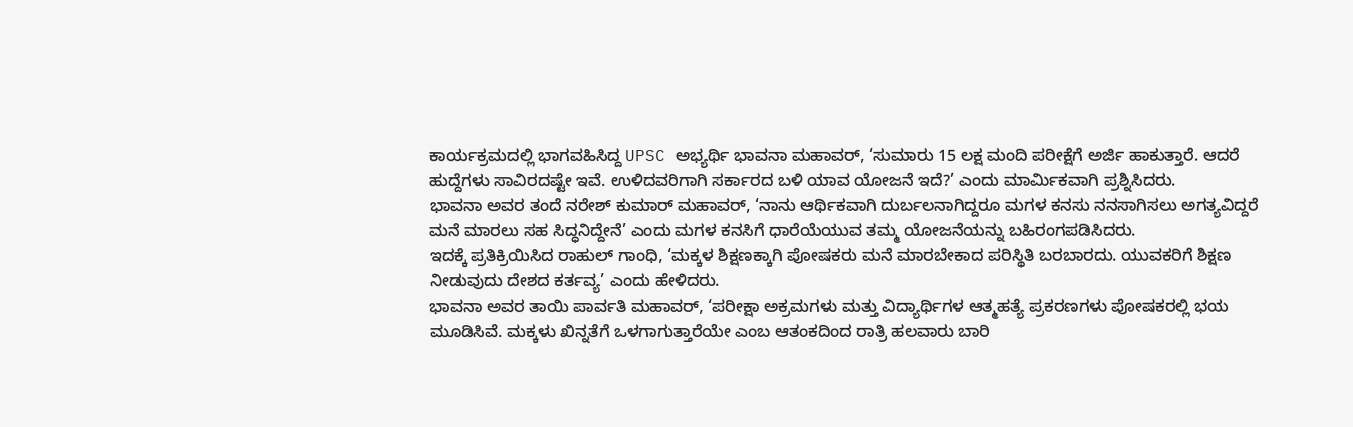ಕಾರ್ಯಕ್ರಮದಲ್ಲಿ ಭಾಗವಹಿಸಿದ್ದ UPSC ಅಭ್ಯರ್ಥಿ ಭಾವನಾ ಮಹಾವರ್, ‘ಸುಮಾರು 15 ಲಕ್ಷ ಮಂದಿ ಪರೀಕ್ಷೆಗೆ ಅರ್ಜಿ ಹಾಕುತ್ತಾರೆ. ಆದರೆ ಹುದ್ದೆಗಳು ಸಾವಿರದಷ್ಟೇ ಇವೆ. ಉಳಿದವರಿಗಾಗಿ ಸರ್ಕಾರದ ಬಳಿ ಯಾವ ಯೋಜನೆ ಇದೆ?’ ಎಂದು ಮಾರ್ಮಿಕವಾಗಿ ಪ್ರಶ್ನಿಸಿದರು.
ಭಾವನಾ ಅವರ ತಂದೆ ನರೇಶ್ ಕುಮಾರ್ ಮಹಾವರ್, ‘ನಾನು ಆರ್ಥಿಕವಾಗಿ ದುರ್ಬಲನಾಗಿದ್ದರೂ ಮಗಳ ಕನಸು ನನಸಾಗಿಸಲು ಅಗತ್ಯವಿದ್ದರೆ ಮನೆ ಮಾರಲು ಸಹ ಸಿದ್ಧನಿದ್ದೇನೆ’ ಎಂದು ಮಗಳ ಕನಸಿಗೆ ಧಾರೆಯೆಯುವ ತಮ್ಮ ಯೋಜನೆಯನ್ನು ಬಹಿರಂಗಪಡಿಸಿದರು.
ಇದಕ್ಕೆ ಪ್ರತಿಕ್ರಿಯಿಸಿದ ರಾಹುಲ್ ಗಾಂಧಿ, ‘ಮಕ್ಕಳ ಶಿಕ್ಷಣಕ್ಕಾಗಿ ಪೋಷಕರು ಮನೆ ಮಾರಬೇಕಾದ ಪರಿಸ್ಥಿತಿ ಬರಬಾರದು. ಯುವಕರಿಗೆ ಶಿಕ್ಷಣ ನೀಡುವುದು ದೇಶದ ಕರ್ತವ್ಯ’ ಎಂದು ಹೇಳಿದರು.
ಭಾವನಾ ಅವರ ತಾಯಿ ಪಾರ್ವತಿ ಮಹಾವರ್, ‘ಪರೀಕ್ಷಾ ಅಕ್ರಮಗಳು ಮತ್ತು ವಿದ್ಯಾರ್ಥಿಗಳ ಆತ್ಮಹತ್ಯೆ ಪ್ರಕರಣಗಳು ಪೋಷಕರಲ್ಲಿ ಭಯ ಮೂಡಿಸಿವೆ. ಮಕ್ಕಳು ಖಿನ್ನತೆಗೆ ಒಳಗಾಗುತ್ತಾರೆಯೇ ಎಂಬ ಆತಂಕದಿಂದ ರಾತ್ರಿ ಹಲವಾರು ಬಾರಿ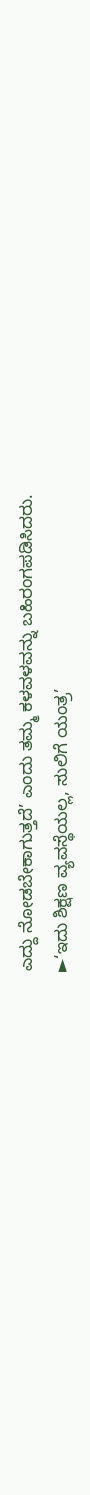ಎದ್ದು ನೋಡಬೇಕಾಗುತ್ತದೆ’ ಎಂದು ತಮ್ಮ ಕಳವಳವನ್ನು ಬಹಿರಂಗಪಡಿಸಿದರು.
►‘ಇದು ಶಿಕ್ಷಣ ವ್ಯವಸ್ಥೆಯಲ್ಲ, ಸುಲಿಗೆ ಯಂತ್ರ’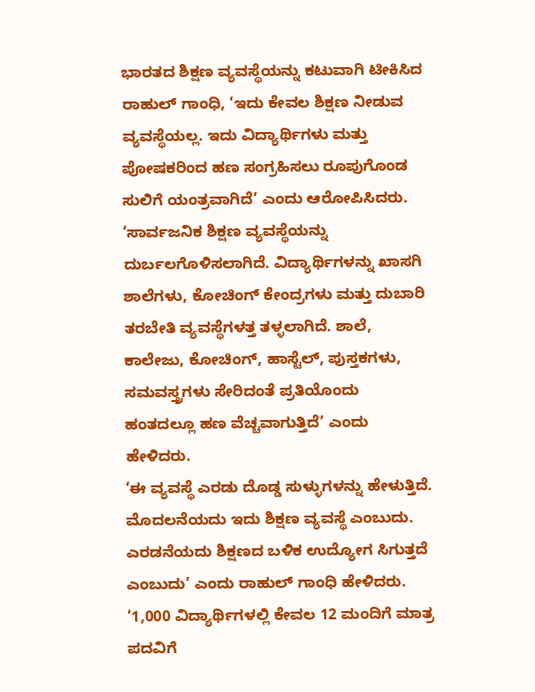ಭಾರತದ ಶಿಕ್ಷಣ ವ್ಯವಸ್ಥೆಯನ್ನು ಕಟುವಾಗಿ ಟೀಕಿಸಿದ ರಾಹುಲ್ ಗಾಂಧಿ, ‘ಇದು ಕೇವಲ ಶಿಕ್ಷಣ ನೀಡುವ ವ್ಯವಸ್ಥೆಯಲ್ಲ. ಇದು ವಿದ್ಯಾರ್ಥಿಗಳು ಮತ್ತು ಪೋಷಕರಿಂದ ಹಣ ಸಂಗ್ರಹಿಸಲು ರೂಪುಗೊಂಡ ಸುಲಿಗೆ ಯಂತ್ರವಾಗಿದೆ’ ಎಂದು ಆರೋಪಿಸಿದರು.
‘ಸಾರ್ವಜನಿಕ ಶಿಕ್ಷಣ ವ್ಯವಸ್ಥೆಯನ್ನು ದುರ್ಬಲಗೊಳಿಸಲಾಗಿದೆ. ವಿದ್ಯಾರ್ಥಿಗಳನ್ನು ಖಾಸಗಿ ಶಾಲೆಗಳು, ಕೋಚಿಂಗ್ ಕೇಂದ್ರಗಳು ಮತ್ತು ದುಬಾರಿ ತರಬೇತಿ ವ್ಯವಸ್ಥೆಗಳತ್ತ ತಳ್ಳಲಾಗಿದೆ. ಶಾಲೆ, ಕಾಲೇಜು, ಕೋಚಿಂಗ್, ಹಾಸ್ಟೆಲ್, ಪುಸ್ತಕಗಳು, ಸಮವಸ್ತ್ರಗಳು ಸೇರಿದಂತೆ ಪ್ರತಿಯೊಂದು ಹಂತದಲ್ಲೂ ಹಣ ವೆಚ್ಚವಾಗುತ್ತಿದೆ’ ಎಂದು ಹೇಳಿದರು.
‘ಈ ವ್ಯವಸ್ಥೆ ಎರಡು ದೊಡ್ಡ ಸುಳ್ಳುಗಳನ್ನು ಹೇಳುತ್ತಿದೆ. ಮೊದಲನೆಯದು ಇದು ಶಿಕ್ಷಣ ವ್ಯವಸ್ಥೆ ಎಂಬುದು. ಎರಡನೆಯದು ಶಿಕ್ಷಣದ ಬಳಿಕ ಉದ್ಯೋಗ ಸಿಗುತ್ತದೆ ಎಂಬುದು’ ಎಂದು ರಾಹುಲ್ ಗಾಂಧಿ ಹೇಳಿದರು.
‘1,000 ವಿದ್ಯಾರ್ಥಿಗಳಲ್ಲಿ ಕೇವಲ 12 ಮಂದಿಗೆ ಮಾತ್ರ ಪದವಿಗೆ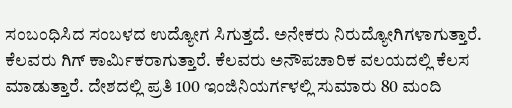ಸಂಬಂಧಿಸಿದ ಸಂಬಳದ ಉದ್ಯೋಗ ಸಿಗುತ್ತದೆ. ಅನೇಕರು ನಿರುದ್ಯೋಗಿಗಳಾಗುತ್ತಾರೆ. ಕೆಲವರು ಗಿಗ್ ಕಾರ್ಮಿಕರಾಗುತ್ತಾರೆ. ಕೆಲವರು ಅನೌಪಚಾರಿಕ ವಲಯದಲ್ಲಿ ಕೆಲಸ ಮಾಡುತ್ತಾರೆ. ದೇಶದಲ್ಲಿ ಪ್ರತಿ 100 ಇಂಜಿನಿಯರ್ಗಳಲ್ಲಿ ಸುಮಾರು 80 ಮಂದಿ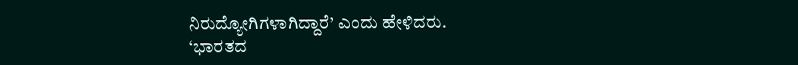ನಿರುದ್ಯೋಗಿಗಳಾಗಿದ್ದಾರೆ’ ಎಂದು ಹೇಳಿದರು.
‘ಭಾರತದ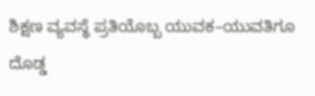ಶಿಕ್ಷಣ ವ್ಯವಸ್ಥೆ ಪ್ರತಿಯೊಬ್ಬ ಯುವಕ–ಯುವತಿಗೂ ದೊಡ್ಡ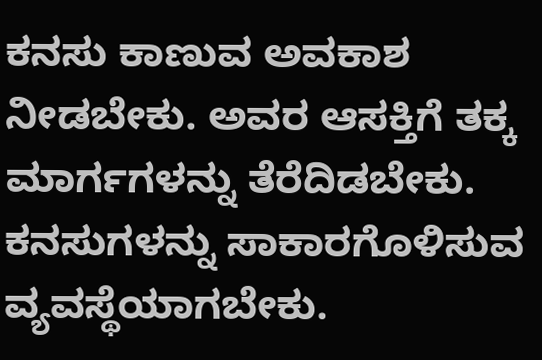ಕನಸು ಕಾಣುವ ಅವಕಾಶ ನೀಡಬೇಕು. ಅವರ ಆಸಕ್ತಿಗೆ ತಕ್ಕ ಮಾರ್ಗಗಳನ್ನು ತೆರೆದಿಡಬೇಕು. ಕನಸುಗಳನ್ನು ಸಾಕಾರಗೊಳಿಸುವ ವ್ಯವಸ್ಥೆಯಾಗಬೇಕು.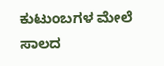ಕುಟುಂಬಗಳ ಮೇಲೆ ಸಾಲದ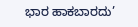ಭಾರ ಹಾಕಬಾರದು’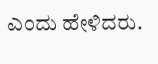ಎಂದು ಹೇಳಿದರು.